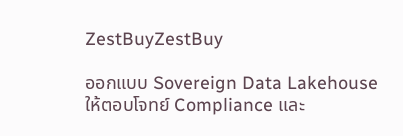ZestBuyZestBuy

ออกแบบ Sovereign Data Lakehouse ให้ตอบโจทย์ Compliance และ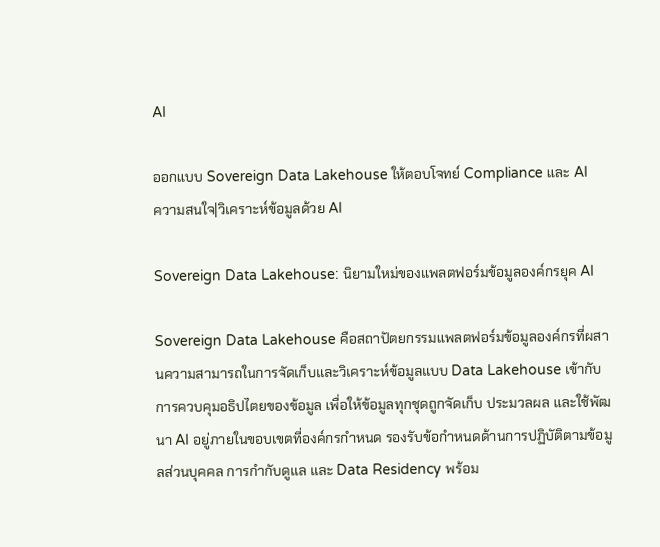AI

ออกแบบ Sovereign Data Lakehouse ให้ตอบโจทย์ Compliance และ AI
ความสนใจ|วิเคราะห์ข้อมูลด้วย AI

Sovereign Data Lakehouse: นิยามใหม่ของแพลตฟอร์มข้อมูลองค์กรยุค AI

Sovereign Data Lakehouse คือสถาปัตยกรรมแพลตฟอร์มข้อมูลองค์กรที่ผสานความสามารถในการจัดเก็บและวิเคราะห์ข้อมูลแบบ Data Lakehouse เข้ากับการควบคุมอธิปไตยของข้อมูล เพื่อให้ข้อมูลทุกชุดถูกจัดเก็บ ประมวลผล และใช้พัฒนา AI อยู่ภายในขอบเขตที่องค์กรกำหนด รองรับข้อกำหนดด้านการปฏิบัติตามข้อมูลส่วนบุคคล การกำกับดูแล และ Data Residency พร้อม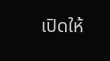เปิดให้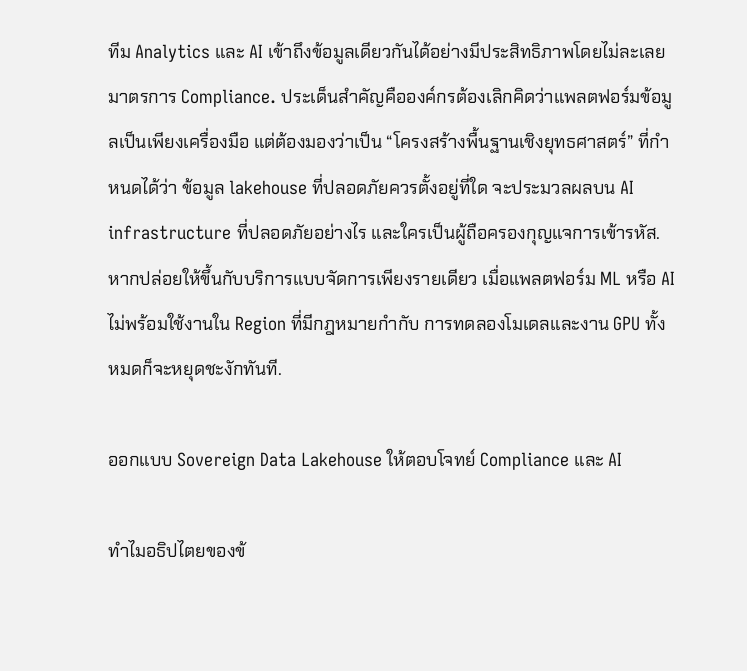ทีม Analytics และ AI เข้าถึงข้อมูลเดียวกันได้อย่างมีประสิทธิภาพโดยไม่ละเลยมาตรการ Compliance. ประเด็นสำคัญคือองค์กรต้องเลิกคิดว่าแพลตฟอร์มข้อมูลเป็นเพียงเครื่องมือ แต่ต้องมองว่าเป็น “โครงสร้างพื้นฐานเชิงยุทธศาสตร์” ที่กำหนดได้ว่า ข้อมูล lakehouse ที่ปลอดภัยควรตั้งอยู่ที่ใด จะประมวลผลบน AI infrastructure ที่ปลอดภัยอย่างไร และใครเป็นผู้ถือครองกุญแจการเข้ารหัส. หากปล่อยให้ขึ้นกับบริการแบบจัดการเพียงรายเดียว เมื่อแพลตฟอร์ม ML หรือ AI ไม่พร้อมใช้งานใน Region ที่มีกฎหมายกำกับ การทดลองโมเดลและงาน GPU ทั้งหมดก็จะหยุดชะงักทันที.

ออกแบบ Sovereign Data Lakehouse ให้ตอบโจทย์ Compliance และ AI

ทำไมอธิปไตยของข้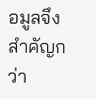อมูลจึงสำคัญกว่า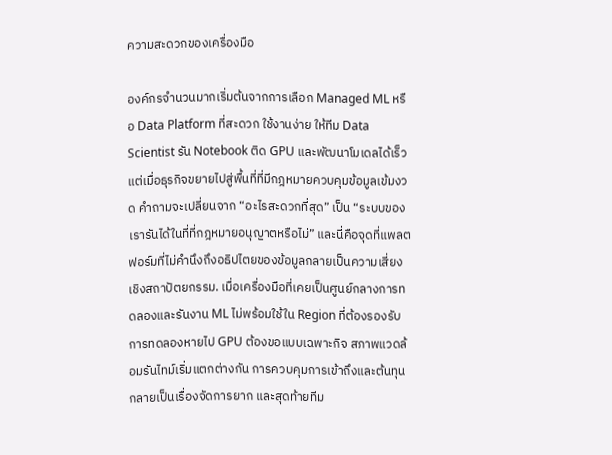ความสะดวกของเครื่องมือ

องค์กรจำนวนมากเริ่มต้นจากการเลือก Managed ML หรือ Data Platform ที่สะดวก ใช้งานง่าย ให้ทีม Data Scientist รัน Notebook ติด GPU และพัฒนาโมเดลได้เร็ว แต่เมื่อธุรกิจขยายไปสู่พื้นที่ที่มีกฎหมายควบคุมข้อมูลเข้มงวด คำถามจะเปลี่ยนจาก “อะไรสะดวกที่สุด” เป็น “ระบบของเรารันได้ในที่ที่กฎหมายอนุญาตหรือไม่” และนี่คือจุดที่แพลตฟอร์มที่ไม่คำนึงถึงอธิปไตยของข้อมูลกลายเป็นความเสี่ยงเชิงสถาปัตยกรรม. เมื่อเครื่องมือที่เคยเป็นศูนย์กลางการทดลองและรันงาน ML ไม่พร้อมใช้ใน Region ที่ต้องรองรับ การทดลองหายไป GPU ต้องขอแบบเฉพาะกิจ สภาพแวดล้อมรันไทม์เริ่มแตกต่างกัน การควบคุมการเข้าถึงและต้นทุนกลายเป็นเรื่องจัดการยาก และสุดท้ายทีม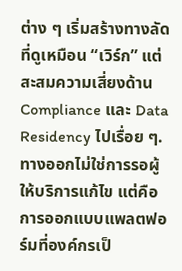ต่าง ๆ เริ่มสร้างทางลัดที่ดูเหมือน “เวิร์ก” แต่สะสมความเสี่ยงด้าน Compliance และ Data Residency ไปเรื่อย ๆ. ทางออกไม่ใช่การรอผู้ให้บริการแก้ไข แต่คือการออกแบบแพลตฟอร์มที่องค์กรเป็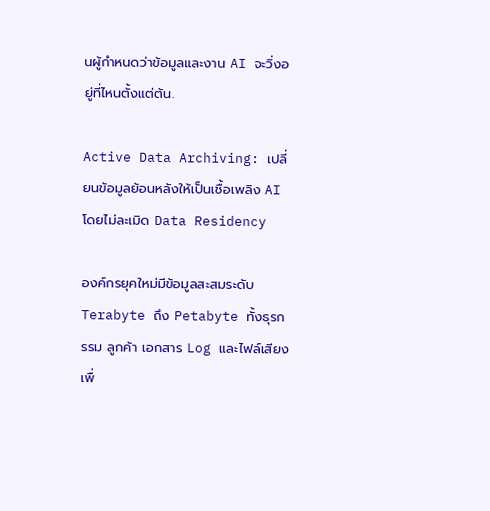นผู้กำหนดว่าข้อมูลและงาน AI จะวิ่งอยู่ที่ไหนตั้งแต่ต้น.

Active Data Archiving: เปลี่ยนข้อมูลย้อนหลังให้เป็นเชื้อเพลิง AI โดยไม่ละเมิด Data Residency

องค์กรยุคใหม่มีข้อมูลสะสมระดับ Terabyte ถึง Petabyte ทั้งธุรกรรม ลูกค้า เอกสาร Log และไฟล์เสียงเพื่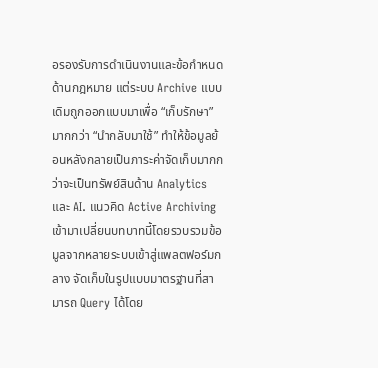อรองรับการดำเนินงานและข้อกำหนดด้านกฎหมาย แต่ระบบ Archive แบบเดิมถูกออกแบบมาเพื่อ “เก็บรักษา” มากกว่า “นำกลับมาใช้” ทำให้ข้อมูลย้อนหลังกลายเป็นภาระค่าจัดเก็บมากกว่าจะเป็นทรัพย์สินด้าน Analytics และ AI. แนวคิด Active Archiving เข้ามาเปลี่ยนบทบาทนี้โดยรวบรวมข้อมูลจากหลายระบบเข้าสู่แพลตฟอร์มกลาง จัดเก็บในรูปแบบมาตรฐานที่สามารถ Query ได้โดย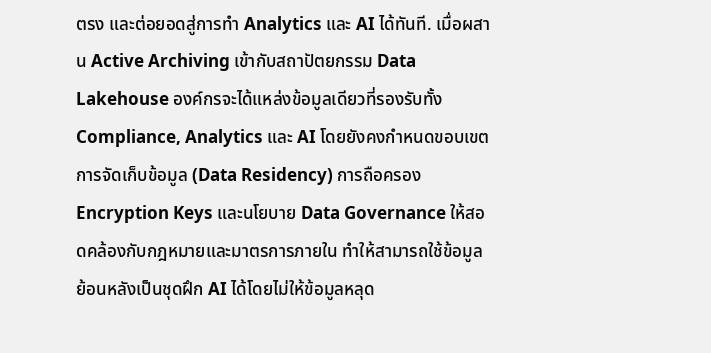ตรง และต่อยอดสู่การทำ Analytics และ AI ได้ทันที. เมื่อผสาน Active Archiving เข้ากับสถาปัตยกรรม Data Lakehouse องค์กรจะได้แหล่งข้อมูลเดียวที่รองรับทั้ง Compliance, Analytics และ AI โดยยังคงกำหนดขอบเขตการจัดเก็บข้อมูล (Data Residency) การถือครอง Encryption Keys และนโยบาย Data Governance ให้สอดคล้องกับกฎหมายและมาตรการภายใน ทำให้สามารถใช้ข้อมูลย้อนหลังเป็นชุดฝึก AI ได้โดยไม่ให้ข้อมูลหลุด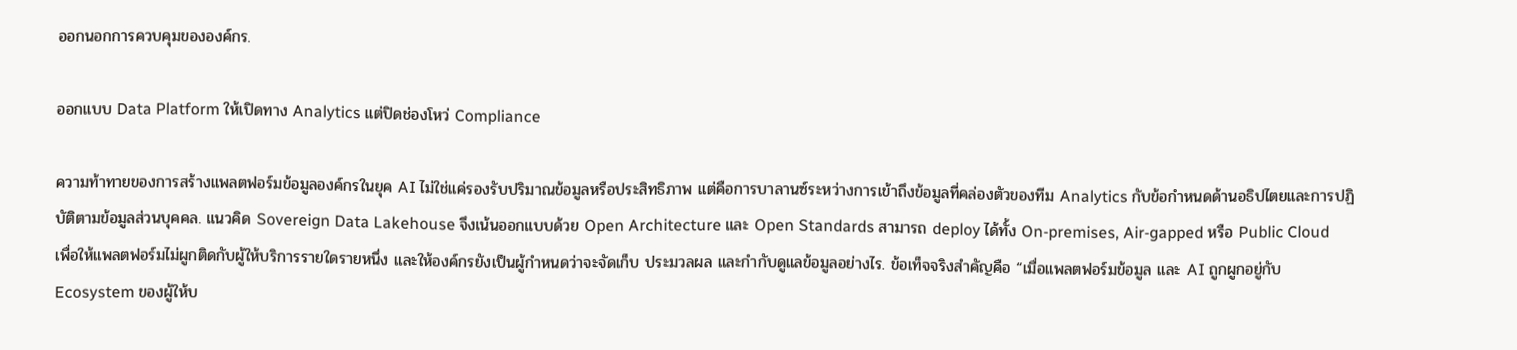ออกนอกการควบคุมขององค์กร.

ออกแบบ Data Platform ให้เปิดทาง Analytics แต่ปิดช่องโหว่ Compliance

ความท้าทายของการสร้างแพลตฟอร์มข้อมูลองค์กรในยุค AI ไม่ใช่แค่รองรับปริมาณข้อมูลหรือประสิทธิภาพ แต่คือการบาลานซ์ระหว่างการเข้าถึงข้อมูลที่คล่องตัวของทีม Analytics กับข้อกำหนดด้านอธิปไตยและการปฏิบัติตามข้อมูลส่วนบุคคล. แนวคิด Sovereign Data Lakehouse จึงเน้นออกแบบด้วย Open Architecture และ Open Standards สามารถ deploy ได้ทั้ง On‑premises, Air‑gapped หรือ Public Cloud เพื่อให้แพลตฟอร์มไม่ผูกติดกับผู้ให้บริการรายใดรายหนึ่ง และให้องค์กรยังเป็นผู้กำหนดว่าจะจัดเก็บ ประมวลผล และกำกับดูแลข้อมูลอย่างไร. ข้อเท็จจริงสำคัญคือ “เมื่อแพลตฟอร์มข้อมูล และ AI ถูกผูกอยู่กับ Ecosystem ของผู้ให้บ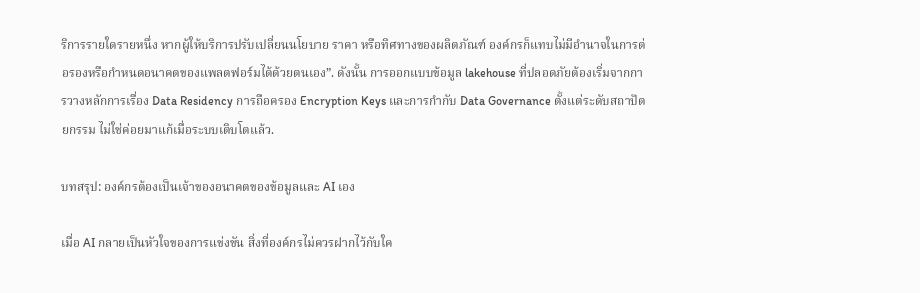ริการรายใดรายหนึ่ง หากผู้ให้บริการปรับเปลี่ยนนโยบาย ราคา หรือทิศทางของผลิตภัณฑ์ องค์กรก็แทบไม่มีอำนาจในการต่อรองหรือกำหนดอนาคตของแพลตฟอร์มได้ด้วยตนเอง”. ดังนั้น การออกแบบข้อมูล lakehouse ที่ปลอดภัยต้องเริ่มจากการวางหลักการเรื่อง Data Residency การถือครอง Encryption Keys และการกำกับ Data Governance ตั้งแต่ระดับสถาปัตยกรรม ไม่ใช่ค่อยมาแก้เมื่อระบบเติบโตแล้ว.

บทสรุป: องค์กรต้องเป็นเจ้าของอนาคตของข้อมูลและ AI เอง

เมื่อ AI กลายเป็นหัวใจของการแข่งขัน สิ่งที่องค์กรไม่ควรฝากไว้กับใค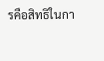รคือสิทธิในกา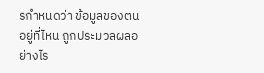รกำหนดว่า ข้อมูลของตนอยู่ที่ไหน ถูกประมวลผลอย่างไร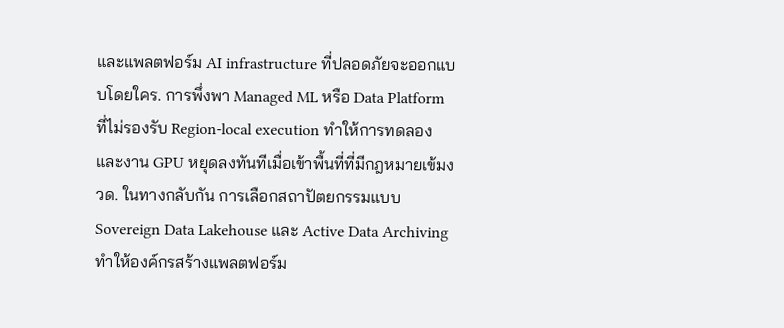และแพลตฟอร์ม AI infrastructure ที่ปลอดภัยจะออกแบบโดยใคร. การพึ่งพา Managed ML หรือ Data Platform ที่ไม่รองรับ Region‑local execution ทำให้การทดลองและงาน GPU หยุดลงทันทีเมื่อเข้าพื้นที่ที่มีกฎหมายเข้มงวด. ในทางกลับกัน การเลือกสถาปัตยกรรมแบบ Sovereign Data Lakehouse และ Active Data Archiving ทำให้องค์กรสร้างแพลตฟอร์ม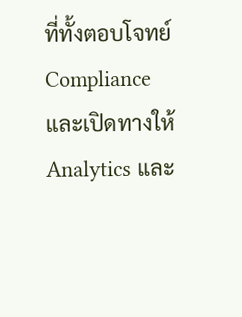ที่ทั้งตอบโจทย์ Compliance และเปิดทางให้ Analytics และ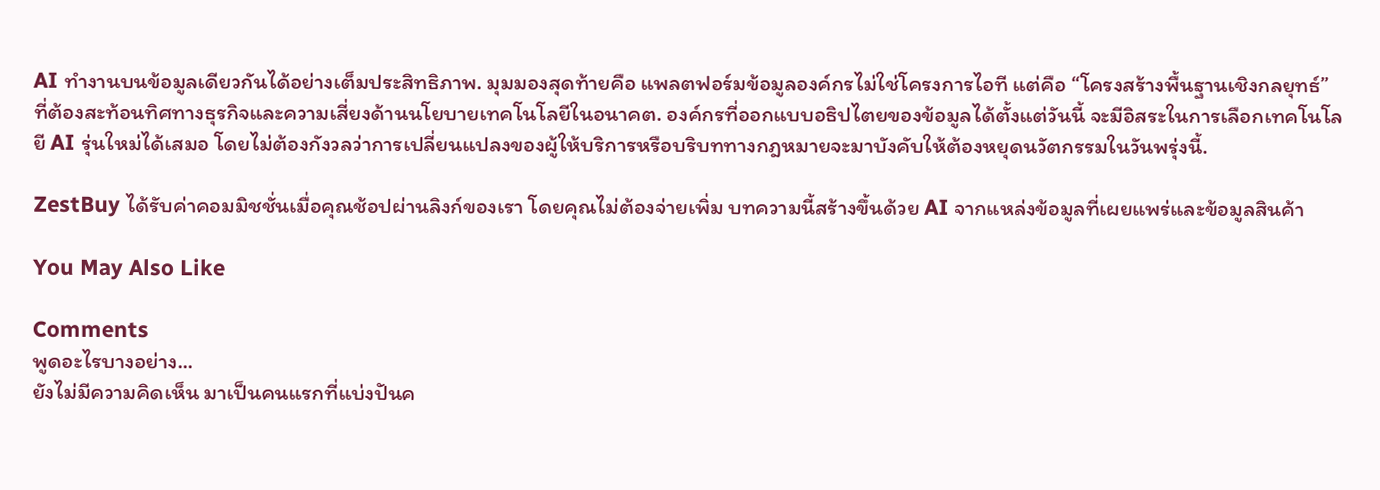AI ทำงานบนข้อมูลเดียวกันได้อย่างเต็มประสิทธิภาพ. มุมมองสุดท้ายคือ แพลตฟอร์มข้อมูลองค์กรไม่ใช่โครงการไอที แต่คือ “โครงสร้างพื้นฐานเชิงกลยุทธ์” ที่ต้องสะท้อนทิศทางธุรกิจและความเสี่ยงด้านนโยบายเทคโนโลยีในอนาคต. องค์กรที่ออกแบบอธิปไตยของข้อมูลได้ตั้งแต่วันนี้ จะมีอิสระในการเลือกเทคโนโลยี AI รุ่นใหม่ได้เสมอ โดยไม่ต้องกังวลว่าการเปลี่ยนแปลงของผู้ให้บริการหรือบริบททางกฎหมายจะมาบังคับให้ต้องหยุดนวัตกรรมในวันพรุ่งนี้.

ZestBuy ได้รับค่าคอมมิชชั่นเมื่อคุณช้อปผ่านลิงก์ของเรา โดยคุณไม่ต้องจ่ายเพิ่ม บทความนี้สร้างขึ้นด้วย AI จากแหล่งข้อมูลที่เผยแพร่และข้อมูลสินค้า

You May Also Like

Comments
พูดอะไรบางอย่าง...
ยังไม่มีความคิดเห็น มาเป็นคนแรกที่แบ่งปันค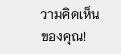วามคิดเห็นของคุณ!